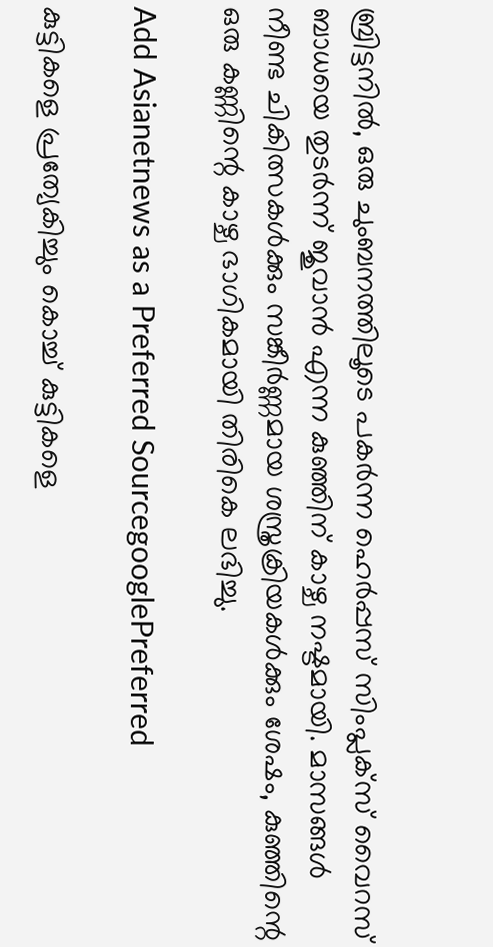ബ്രിട്ടനിൽ, ഒരു ചുംബനത്തിലൂടെ പകർന്ന ഹെർപ്പസ് സിംപ്ലക്സ് വൈറസ് ബാധയെ തുടർന്ന് ജുവാൻ എന്ന കുഞ്ഞിന് കാഴ്ച നഷ്ടമായി. മാസങ്ങൾ നീണ്ട ചികിത്സകൾക്കും സങ്കീർണ്ണമായ ശസ്ത്രക്രിയകൾക്കും ശേഷം, കുഞ്ഞിന്റെ ഒരു കണ്ണിന്റെ കാഴ്ച ഭാഗികമായി തിരികെ ലഭിച്ചു.

Add Asianetnews as a Preferred SourcegooglePreferred

കുട്ടികളെ പ്രത്യേകിച്ചും കൊച്ച് കുട്ടികളെ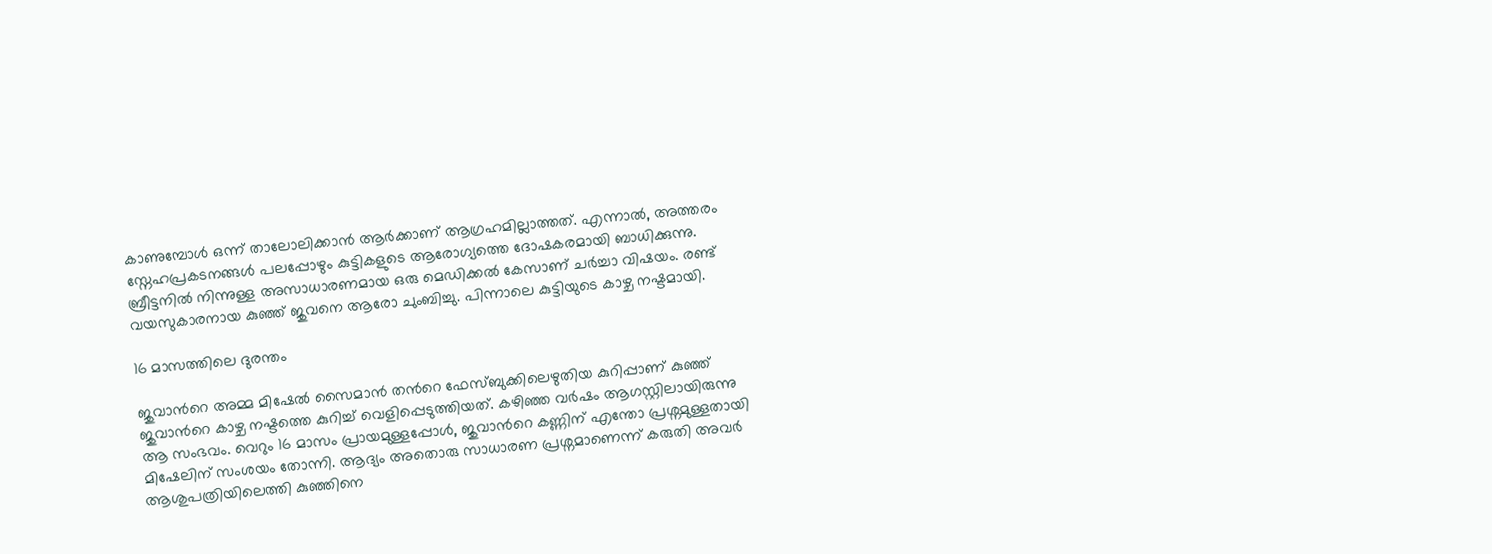കാണുമ്പോൾ ഒന്ന് താലോലിക്കാൻ ആർക്കാണ് ആഗ്രഹമില്ലാത്തത്. എന്നാൽ, അത്തരം സ്നേഹപ്രകടനങ്ങൾ പലപ്പോഴും കുട്ടികളുടെ ആരോഗ്യത്തെ ദോഷകരമായി ബാധിക്കുന്നു. ബ്രീട്ടനിൽ നിന്നുള്ള അസാധാരണമായ ഒരു മെഡിക്കൽ കേസാണ് ചർച്ചാ വിഷയം. രണ്ട് വയസുകാരനായ കുഞ്ഞ് ജുവനെ ആരോ ചുംബിച്ചു. പിന്നാലെ കുട്ടിയുടെ കാഴ്ച നഷ്ടമായി.

16 മാസത്തിലെ ദുരന്തം

ജുവാന്‍റെ അമ്മ മിഷേൽ സൈമാൻ തന്‍റെ ഫേസ്ബുക്കിലെഴുതിയ കുറിപ്പാണ് കുഞ്ഞ് ജുവാന്‍റെ കാഴ്ച നഷ്ടത്തെ കുറിച്ച് വെളിപ്പെടുത്തിയത്. കഴിഞ്ഞ വർഷം ആഗസ്റ്റിലായിരുന്നു ആ സംഭവം. വെറും 16 മാസം പ്രായമുള്ളപ്പോൾ, ജുവാന്‍റെ കണ്ണിന് എന്തോ പ്രശ്നമുള്ളതായി മിഷേലിന് സംശയം തോന്നി. ആദ്യം അതൊരു സാധാരണ പ്രശ്നമാണെന്ന് കരുതി അവർ ആശുപത്രിയിലെത്തി കുഞ്ഞിനെ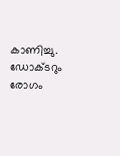കാണിച്ചു. ഡോക്ടറും രോഗം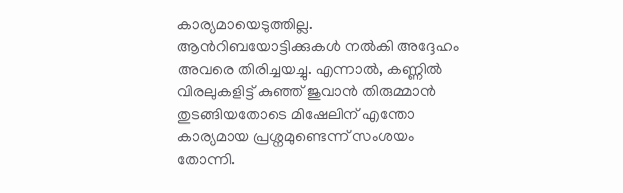കാര്യമായെടുത്തില്ല. ആൻറിബയോട്ടിക്കുകൾ നൽകി അദ്ദേഹം അവരെ തിരിച്ചയച്ചു. എന്നാൽ, കണ്ണിൽ വിരലുകളിട്ട് കുഞ്ഞ് ജുവാന്‍ തിരുമ്മാൻ തുടങ്ങിയതോടെ മിഷേലിന് എന്തോ കാര്യമായ പ്രശ്നമുണ്ടെന്ന് സംശയം തോന്നി.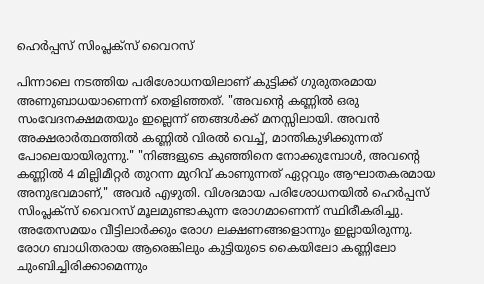ഹെർപ്പസ് സിംപ്ലക്സ് വൈറസ്

പിന്നാലെ നടത്തിയ പരിശോധനയിലാണ് കുട്ടിക്ക് ഗുരുതരമായ അണുബാധയാണെന്ന് തെളിഞ്ഞത്. "അവന്‍റെ കണ്ണിൽ ഒരു സംവേദനക്ഷമതയും ഇല്ലെന്ന് ഞങ്ങൾക്ക് മനസ്സിലായി. അവൻ അക്ഷരാർത്ഥത്തിൽ കണ്ണിൽ വിരൽ വെച്ച്, മാന്തികുഴിക്കുന്നത് പോലെയായിരുന്നു." "നിങ്ങളുടെ കുഞ്ഞിനെ നോക്കുമ്പോൾ, അവന്റെ കണ്ണിൽ 4 മില്ലിമീറ്റർ തുറന്ന മുറിവ് കാണുന്നത് ഏറ്റവും ആഘാതകരമായ അനുഭവമാണ്," അവർ എഴുതി. വിശദമായ പരിശോധനയിൽ ഹെർപ്പസ് സിംപ്ലക്സ് വൈറസ് മൂലമുണ്ടാകുന്ന രോഗമാണെന്ന് സ്ഥിരീകരിച്ചു. അതേസമയം വീട്ടിലാർക്കും രോഗ ലക്ഷണങ്ങളൊന്നും ഇല്ലായിരുന്നു. രോഗ ബാധിതരായ ആരെങ്കിലും കുട്ടിയുടെ കൈയിലോ കണ്ണിലോ ചുംബിച്ചിരിക്കാമെന്നും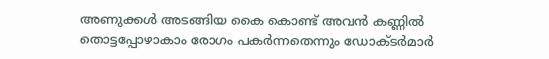അണുക്കൾ അടങ്ങിയ കൈ കൊണ്ട് അവന്‍ കണ്ണിൽ തൊട്ടപ്പോഴാകാം രോഗം പക‍ർന്നതെന്നും ഡോക്ടർമാർ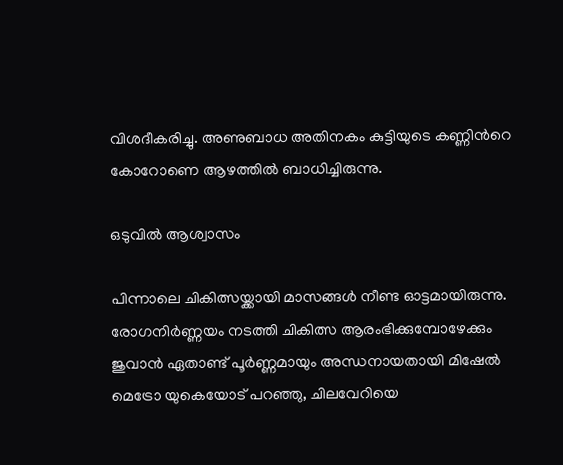വിശദീകരിച്ചു. അണുബാധ അതിനകം കുട്ടിയുടെ കണ്ണിന്‍റെ കോറോണെ ആഴത്തിൽ ബാധിച്ചിരുന്നു.

ഒടുവിൽ ആശ്വാസം

പിന്നാലെ ചികിത്സയ്ക്കായി മാസങ്ങൾ നീണ്ട ഓട്ടമായിരുന്നു. രോഗനിർണ്ണയം നടത്തി ചികിത്സ ആരംഭിക്കുമ്പോഴേക്കും ജുവാന്‍ ഏതാണ്ട് പൂർണ്ണമായും അന്ധനായതായി മിഷേൽ മെട്രോ യുകെയോട് പറഞ്ഞു, ചിലവേറിയെ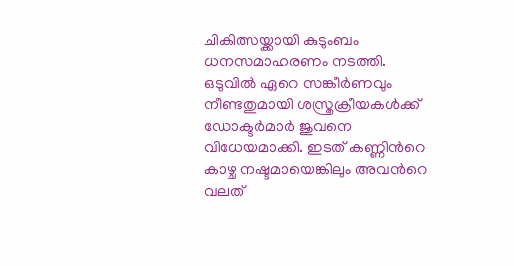ചികിത്സയ്ക്കായി കുടുംബം ധനസമാഹരണം നടത്തി. ഒടുവിൽ ഏറെ സങ്കീർണവും നീണ്ടതുമായി ശസ്ത്രക്രീയകൾക്ക് ഡോക്ടർമാർ ജുവനെ വിധേയമാക്കി. ഇടത് കണ്ണിന്‍റെ കാഴ്ച നഷ്ടമായെങ്കിലും അവ‍ന്‍റെ വലത്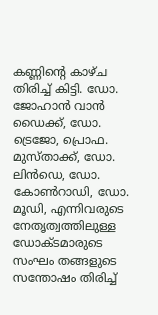കണ്ണിന്‍റെ കാഴ്ച തിരിച്ച് കിട്ടി. ഡോ. ജോഹാൻ വാൻ ഡൈക്ക്, ഡോ. ട്രെജോ, പ്രൊഫ. മുസ്താക്ക്, ഡോ. ലിൻഡെ, ഡോ. കോൺറാഡി, ഡോ. മൂഡി, എന്നിവരുടെ നേതൃത്വത്തിലുള്ള ഡോക്ടമാരുടെ സംഘം തങ്ങളുടെ സന്തോഷം തിരിച്ച്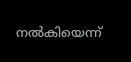നൽകിയെന്ന്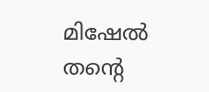മിഷേൽ തന്‍റെ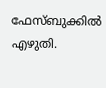ഫേസ്ബുക്കിൽ എഴുതി.